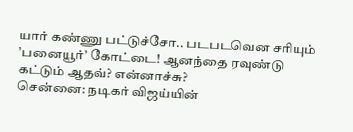யார் கண்ணு பட்டுச்சோ.. படபடவென சரியும் ’பனையூர்’ கோட்டை! ஆனந்தை ரவுண்டு கட்டும் ஆதவ்? என்னாச்சு?
சென்னை: நடிகர் விஜய்யின்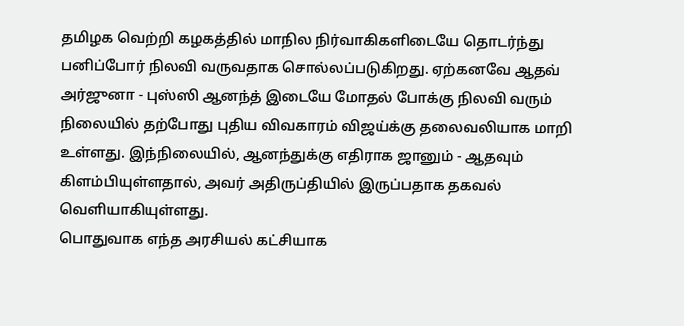தமிழக வெற்றி கழகத்தில் மாநில நிர்வாகிகளிடையே தொடர்ந்து பனிப்போர் நிலவி வருவதாக சொல்லப்படுகிறது. ஏற்கனவே ஆதவ் அர்ஜுனா - புஸ்ஸி ஆனந்த் இடையே மோதல் போக்கு நிலவி வரும் நிலையில் தற்போது புதிய விவகாரம் விஜய்க்கு தலைவலியாக மாறி உள்ளது. இந்நிலையில், ஆனந்துக்கு எதிராக ஜானும் - ஆதவும் கிளம்பியுள்ளதால், அவர் அதிருப்தியில் இருப்பதாக தகவல் வெளியாகியுள்ளது.
பொதுவாக எந்த அரசியல் கட்சியாக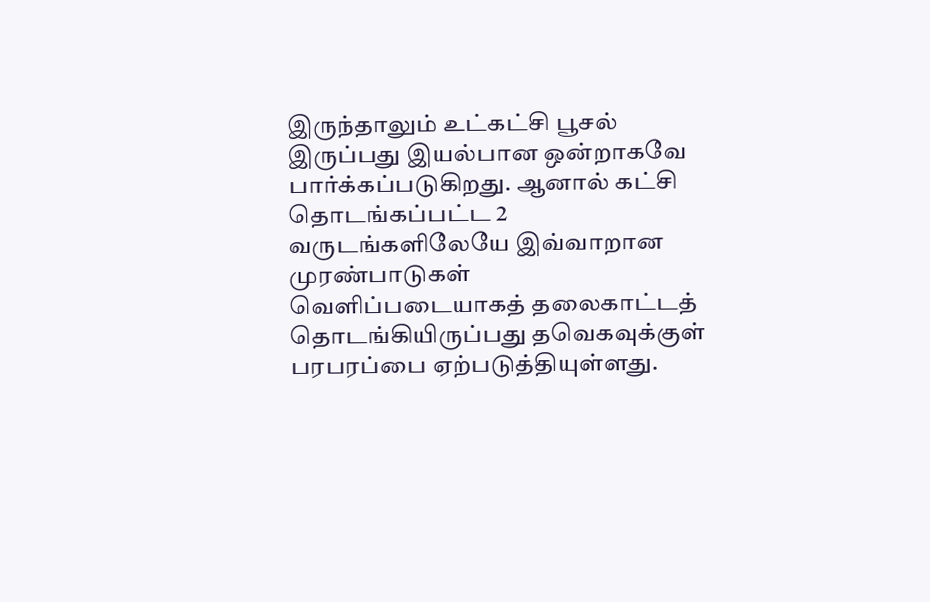இருந்தாலும் உட்கட்சி பூசல் இருப்பது இயல்பான ஒன்றாகவே பார்க்கப்படுகிறது. ஆனால் கட்சி தொடங்கப்பட்ட 2 வருடங்களிலேயே இவ்வாறான முரண்பாடுகள் வெளிப்படையாகத் தலைகாட்டத் தொடங்கியிருப்பது தவெகவுக்குள் பரபரப்பை ஏற்படுத்தியுள்ளது.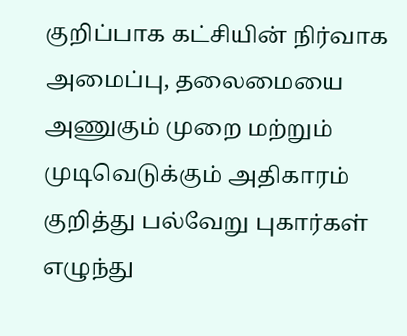குறிப்பாக கட்சியின் நிர்வாக அமைப்பு, தலைமையை அணுகும் முறை மற்றும் முடிவெடுக்கும் அதிகாரம் குறித்து பல்வேறு புகார்கள் எழுந்து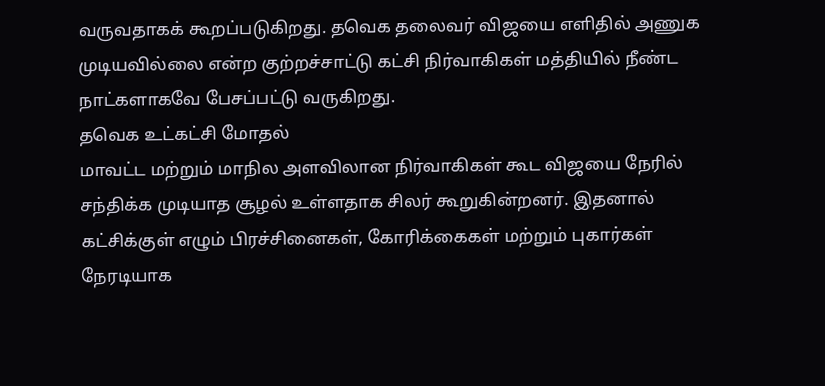வருவதாகக் கூறப்படுகிறது. தவெக தலைவர் விஜயை எளிதில் அணுக முடியவில்லை என்ற குற்றச்சாட்டு கட்சி நிர்வாகிகள் மத்தியில் நீண்ட நாட்களாகவே பேசப்பட்டு வருகிறது.
தவெக உட்கட்சி மோதல்
மாவட்ட மற்றும் மாநில அளவிலான நிர்வாகிகள் கூட விஜயை நேரில் சந்திக்க முடியாத சூழல் உள்ளதாக சிலர் கூறுகின்றனர். இதனால் கட்சிக்குள் எழும் பிரச்சினைகள், கோரிக்கைகள் மற்றும் புகார்கள் நேரடியாக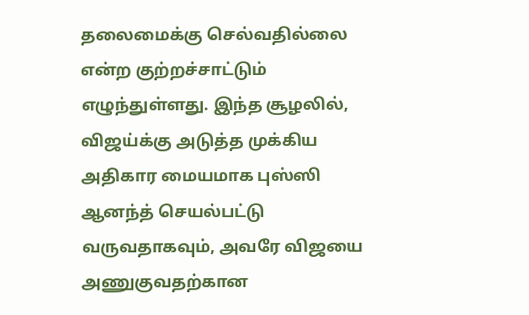தலைமைக்கு செல்வதில்லை என்ற குற்றச்சாட்டும் எழுந்துள்ளது. இந்த சூழலில், விஜய்க்கு அடுத்த முக்கிய அதிகார மையமாக புஸ்ஸி ஆனந்த் செயல்பட்டு வருவதாகவும், அவரே விஜயை அணுகுவதற்கான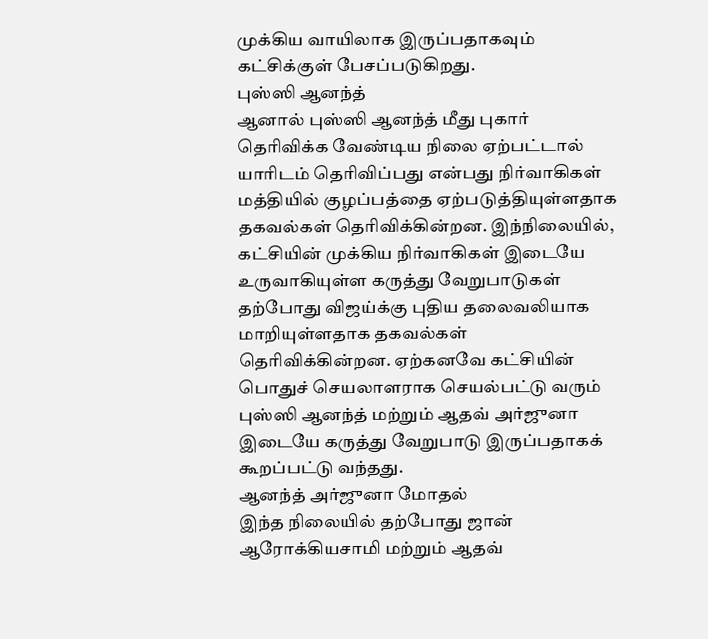முக்கிய வாயிலாக இருப்பதாகவும் கட்சிக்குள் பேசப்படுகிறது.
புஸ்ஸி ஆனந்த்
ஆனால் புஸ்ஸி ஆனந்த் மீது புகார் தெரிவிக்க வேண்டிய நிலை ஏற்பட்டால் யாரிடம் தெரிவிப்பது என்பது நிர்வாகிகள் மத்தியில் குழப்பத்தை ஏற்படுத்தியுள்ளதாக தகவல்கள் தெரிவிக்கின்றன. இந்நிலையில், கட்சியின் முக்கிய நிர்வாகிகள் இடையே உருவாகியுள்ள கருத்து வேறுபாடுகள் தற்போது விஜய்க்கு புதிய தலைவலியாக மாறியுள்ளதாக தகவல்கள் தெரிவிக்கின்றன. ஏற்கனவே கட்சியின் பொதுச் செயலாளராக செயல்பட்டு வரும் புஸ்ஸி ஆனந்த் மற்றும் ஆதவ் அர்ஜுனா இடையே கருத்து வேறுபாடு இருப்பதாகக் கூறப்பட்டு வந்தது.
ஆனந்த் அர்ஜுனா மோதல்
இந்த நிலையில் தற்போது ஜான் ஆரோக்கியசாமி மற்றும் ஆதவ்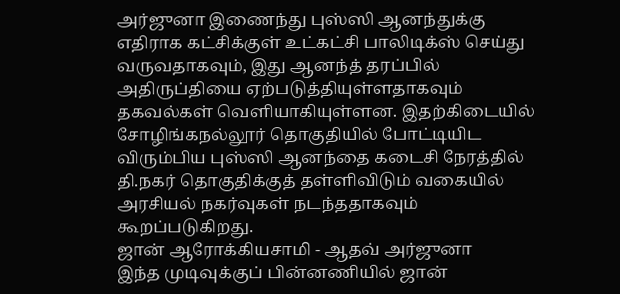அர்ஜுனா இணைந்து புஸ்ஸி ஆனந்துக்கு எதிராக கட்சிக்குள் உட்கட்சி பாலிடிக்ஸ் செய்து வருவதாகவும், இது ஆனந்த் தரப்பில் அதிருப்தியை ஏற்படுத்தியுள்ளதாகவும் தகவல்கள் வெளியாகியுள்ளன. இதற்கிடையில் சோழிங்கநல்லூர் தொகுதியில் போட்டியிட விரும்பிய புஸ்ஸி ஆனந்தை கடைசி நேரத்தில் தி.நகர் தொகுதிக்குத் தள்ளிவிடும் வகையில் அரசியல் நகர்வுகள் நடந்ததாகவும் கூறப்படுகிறது.
ஜான் ஆரோக்கியசாமி - ஆதவ் அர்ஜுனா
இந்த முடிவுக்குப் பின்னணியில் ஜான்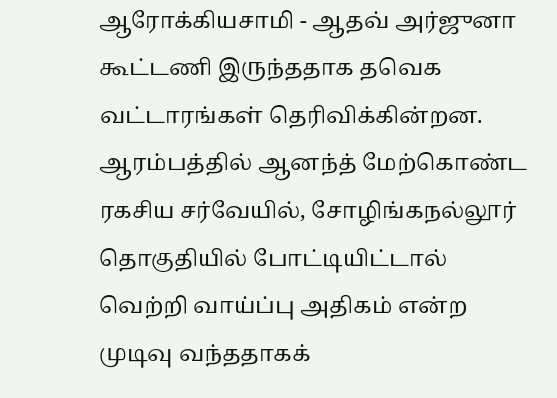ஆரோக்கியசாமி - ஆதவ் அர்ஜுனா கூட்டணி இருந்ததாக தவெக வட்டாரங்கள் தெரிவிக்கின்றன. ஆரம்பத்தில் ஆனந்த் மேற்கொண்ட ரகசிய சர்வேயில், சோழிங்கநல்லூர் தொகுதியில் போட்டியிட்டால் வெற்றி வாய்ப்பு அதிகம் என்ற முடிவு வந்ததாகக்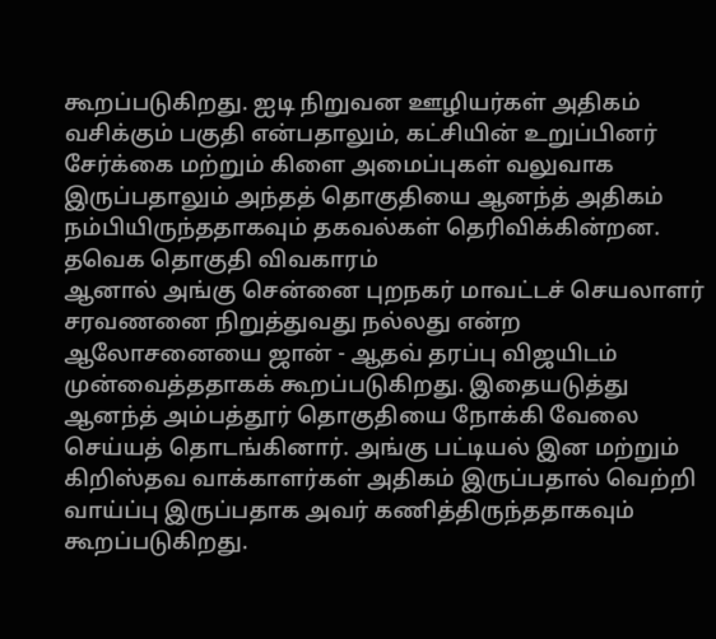கூறப்படுகிறது. ஐடி நிறுவன ஊழியர்கள் அதிகம் வசிக்கும் பகுதி என்பதாலும், கட்சியின் உறுப்பினர் சேர்க்கை மற்றும் கிளை அமைப்புகள் வலுவாக இருப்பதாலும் அந்தத் தொகுதியை ஆனந்த் அதிகம் நம்பியிருந்ததாகவும் தகவல்கள் தெரிவிக்கின்றன.
தவெக தொகுதி விவகாரம்
ஆனால் அங்கு சென்னை புறநகர் மாவட்டச் செயலாளர் சரவணனை நிறுத்துவது நல்லது என்ற ஆலோசனையை ஜான் - ஆதவ் தரப்பு விஜயிடம் முன்வைத்ததாகக் கூறப்படுகிறது. இதையடுத்து ஆனந்த் அம்பத்தூர் தொகுதியை நோக்கி வேலை செய்யத் தொடங்கினார். அங்கு பட்டியல் இன மற்றும் கிறிஸ்தவ வாக்காளர்கள் அதிகம் இருப்பதால் வெற்றி வாய்ப்பு இருப்பதாக அவர் கணித்திருந்ததாகவும் கூறப்படுகிறது.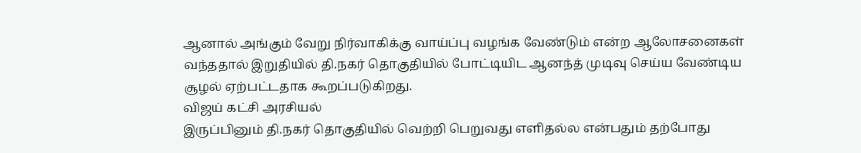ஆனால் அங்கும் வேறு நிர்வாகிக்கு வாய்ப்பு வழங்க வேண்டும் என்ற ஆலோசனைகள் வந்ததால் இறுதியில் தி.நகர் தொகுதியில் போட்டியிட ஆனந்த் முடிவு செய்ய வேண்டிய சூழல் ஏற்பட்டதாக கூறப்படுகிறது.
விஜய் கட்சி அரசியல்
இருப்பினும் தி.நகர் தொகுதியில் வெற்றி பெறுவது எளிதல்ல என்பதும் தற்போது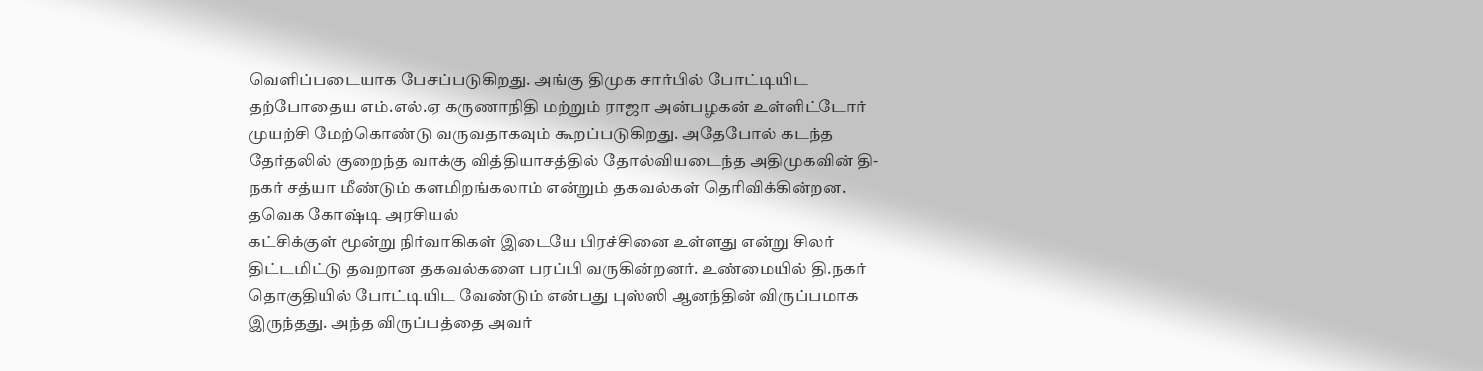வெளிப்படையாக பேசப்படுகிறது. அங்கு திமுக சார்பில் போட்டியிட தற்போதைய எம்.எல்.ஏ கருணாநிதி மற்றும் ராஜா அன்பழகன் உள்ளிட்டோர் முயற்சி மேற்கொண்டு வருவதாகவும் கூறப்படுகிறது. அதேபோல் கடந்த தேர்தலில் குறைந்த வாக்கு வித்தியாசத்தில் தோல்வியடைந்த அதிமுகவின் தி-நகர் சத்யா மீண்டும் களமிறங்கலாம் என்றும் தகவல்கள் தெரிவிக்கின்றன.
தவெக கோஷ்டி அரசியல்
கட்சிக்குள் மூன்று நிர்வாகிகள் இடையே பிரச்சினை உள்ளது என்று சிலர் திட்டமிட்டு தவறான தகவல்களை பரப்பி வருகின்றனர். உண்மையில் தி.நகர் தொகுதியில் போட்டியிட வேண்டும் என்பது புஸ்ஸி ஆனந்தின் விருப்பமாக இருந்தது. அந்த விருப்பத்தை அவர்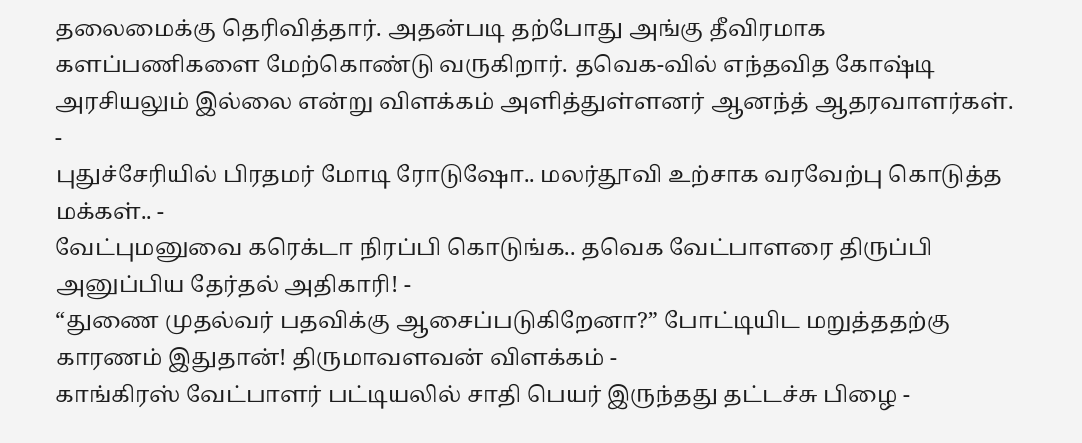தலைமைக்கு தெரிவித்தார். அதன்படி தற்போது அங்கு தீவிரமாக களப்பணிகளை மேற்கொண்டு வருகிறார். தவெக-வில் எந்தவித கோஷ்டி அரசியலும் இல்லை என்று விளக்கம் அளித்துள்ளனர் ஆனந்த் ஆதரவாளர்கள்.
-
புதுச்சேரியில் பிரதமர் மோடி ரோடுஷோ.. மலர்தூவி உற்சாக வரவேற்பு கொடுத்த மக்கள்.. -
வேட்புமனுவை கரெக்டா நிரப்பி கொடுங்க.. தவெக வேட்பாளரை திருப்பி அனுப்பிய தேர்தல் அதிகாரி! -
“துணை முதல்வர் பதவிக்கு ஆசைப்படுகிறேனா?” போட்டியிட மறுத்ததற்கு காரணம் இதுதான்! திருமாவளவன் விளக்கம் -
காங்கிரஸ் வேட்பாளர் பட்டியலில் சாதி பெயர் இருந்தது தட்டச்சு பிழை -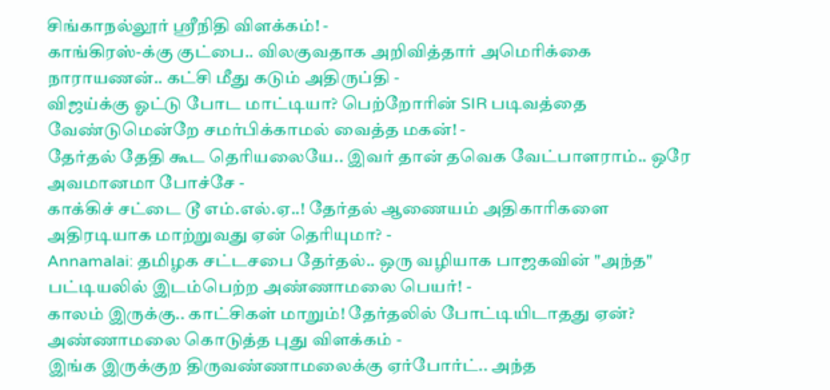சிங்காநல்லூர் ஸ்ரீநிதி விளக்கம்! -
காங்கிரஸ்-க்கு குட்பை.. விலகுவதாக அறிவித்தார் அமெரிக்கை நாராயணன்.. கட்சி மீது கடும் அதிருப்தி -
விஜய்க்கு ஓட்டு போட மாட்டியா? பெற்றோரின் SIR படிவத்தை வேண்டுமென்றே சமர்பிக்காமல் வைத்த மகன்! -
தேர்தல் தேதி கூட தெரியலையே.. இவர் தான் தவெக வேட்பாளராம்.. ஒரே அவமானமா போச்சே -
காக்கிச் சட்டை டூ எம்.எல்.ஏ..! தேர்தல் ஆணையம் அதிகாரிகளை அதிரடியாக மாற்றுவது ஏன் தெரியுமா? -
Annamalai: தமிழக சட்டசபை தேர்தல்.. ஒரு வழியாக பாஜகவின் "அந்த" பட்டியலில் இடம்பெற்ற அண்ணாமலை பெயர்! -
காலம் இருக்கு.. காட்சிகள் மாறும்! தேர்தலில் போட்டியிடாதது ஏன்? அண்ணாமலை கொடுத்த புது விளக்கம் -
இங்க இருக்குற திருவண்ணாமலைக்கு ஏர்போர்ட்.. அந்த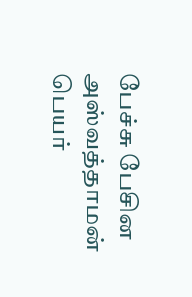பேச்சு பேசின அஸ்வத்தாமன் பெயர்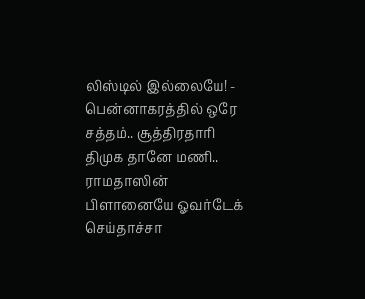லிஸ்டில் இல்லையே! -
பென்னாகரத்தில் ஒரே சத்தம்.. சூத்திரதாரி திமுக தானே மணி.. ராமதாஸின் பிளானையே ஓவர்டேக் செய்தாச்சா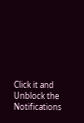Click it and Unblock the Notifications